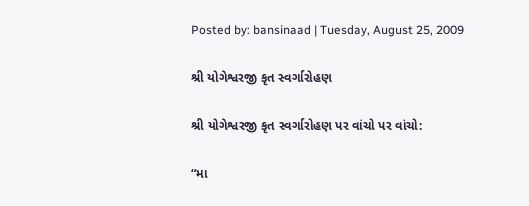Posted by: bansinaad | Tuesday, August 25, 2009

શ્રી યોગેશ્વરજી કૃત સ્વર્ગારોહણ

શ્રી યોગેશ્વરજી કૃત સ્વર્ગારોહણ પર વાંચો પર વાંચો:

“મા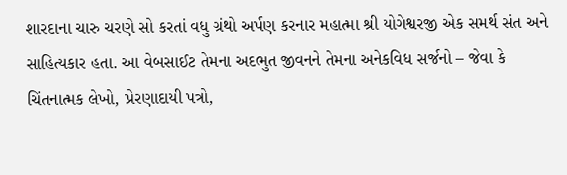શારદાના ચારુ ચરણે સો કરતાં વધુ ગ્રંથો અર્પણ કરનાર મહાત્મા શ્રી યોગેશ્વરજી એક સમર્થ સંત અને સાહિત્યકાર હતા. આ વેબસાઈટ તેમના અદભુત જીવનને તેમના અનેકવિધ સર્જનો – જેવા કે ચિંતનાત્મક લેખો, પ્રેરણાદાયી પત્રો,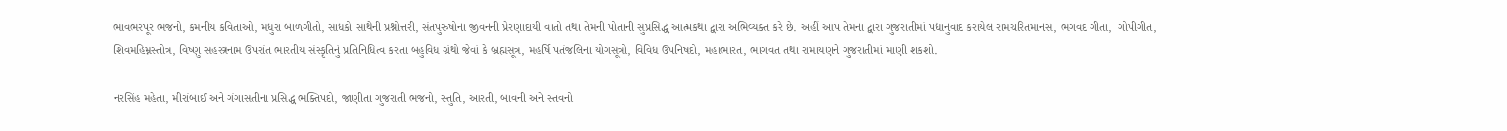ભાવભરપૂર ભજનો, કમનીય કવિતાઓ, મધુરા બાળગીતો, સાધકો સાથેની પ્રશ્નોત્તરી, સંતપુરુષોના જીવનની પ્રેરણાદાયી વાતો તથા તેમની પોતાની સુપ્રસિદ્ધ આત્મકથા દ્વારા અભિવ્યક્ત કરે છે. અહીં આપ તેમના દ્વારા ગુજરાતીમાં પદ્યાનુવાદ કરાયેલ રામચરિતમાનસ, ભગવદ ગીતા,  ગોપીગીત, શિવમહિમ્નસ્તોત્ર, વિષ્ણુ સહસ્ત્રનામ ઉપરાંત ભારતીય સંસ્કૃતિનું પ્રતિનિધિત્વ કરતા બહુવિધ ગ્રંથો જેવાં કે બ્રહ્મસૂત્ર, મહર્ષિ પતંજલિના યોગસૂત્રો, વિવિધ ઉપનિષદો, મહાભારત, ભાગવત તથા રામાયણને ગુજરાતીમાં માણી શકશો.

નરસિંહ મહેતા, મીરાંબાઈ અને ગંગાસતીના પ્રસિદ્ધ ભક્તિપદો, જાણીતા ગુજરાતી ભજનો, સ્તુતિ, આરતી, બાવની અને સ્તવનો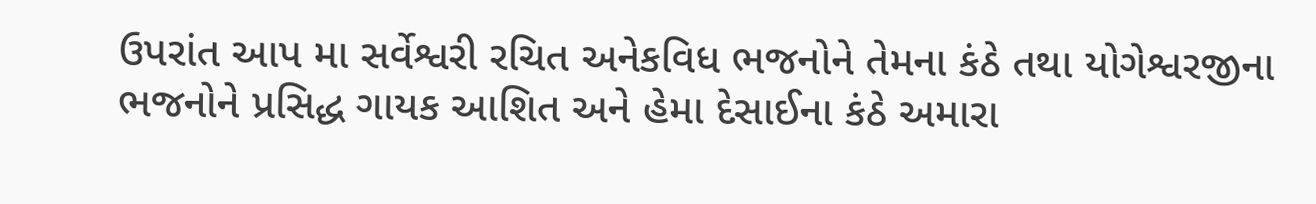ઉપરાંત આપ મા સર્વેશ્વરી રચિત અનેકવિધ ભજનોને તેમના કંઠે તથા યોગેશ્વરજીના ભજનોને પ્રસિદ્ધ ગાયક આશિત અને હેમા દેસાઈના કંઠે અમારા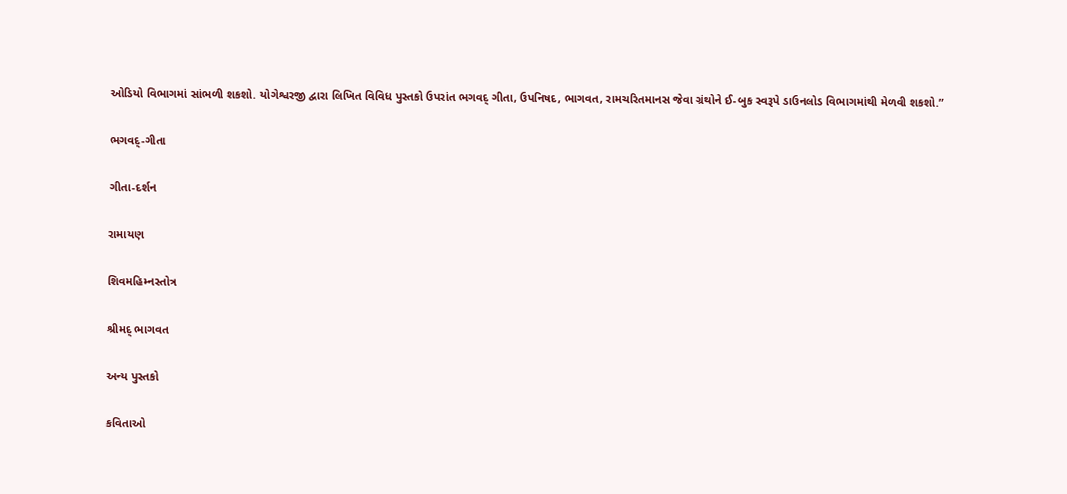ઓડિયો વિભાગમાં સાંભળી શકશો. યોગેશ્વરજી દ્વારા લિખિત વિવિધ પુસ્તકો ઉપરાંત ભગવદ્ ગીતા, ઉપનિષદ, ભાગવત, રામચરિતમાનસ જેવા ગ્રંથોને ઈ-બુક સ્વરૂપે ડાઉનલોડ વિભાગમાંથી મેળવી શકશો.”

ભગવદ્-ગીતા

ગીતા-દર્શન

રામાયણ

શિવમહિમ્નસ્તોત્ર

શ્રીમદ્ ભાગવત

અન્ય પુસ્તકો

કવિતાઓ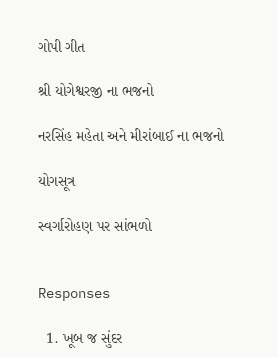ગોપી ગીત

શ્રી યોગેશ્વરજી ના ભજનો

નરસિંહ મહેતા અને મીરાંબાઈ ના ભજનો

યોગસૂત્ર

સ્વર્ગારોહણ પર સાંભળો


Responses

  1. ખૂબ જ સુંદર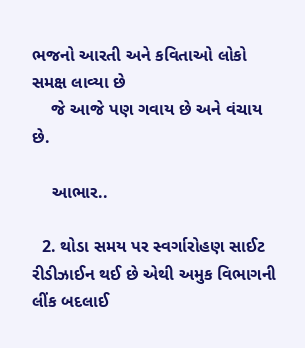ભજનો આરતી અને કવિતાઓ લોકો સમક્ષ લાવ્યા છે
    જે આજે પણ ગવાય છે અને વંચાય છે.

    આભાર..

  2. થોડા સમય પર સ્વર્ગારોહણ સાઈટ રીડીઝાઈન થઈ છે એથી અમુક વિભાગની લીંક બદલાઈ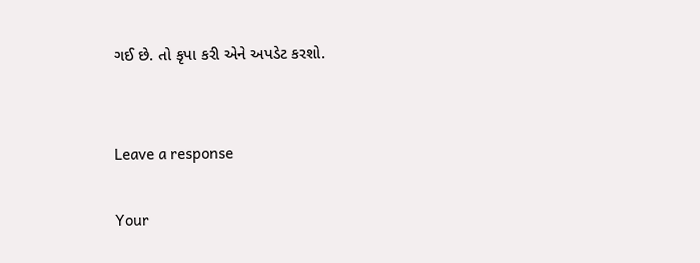ગઈ છે. તો કૃપા કરી એને અપડેટ કરશો.


Leave a response

Your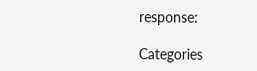response:

Categories